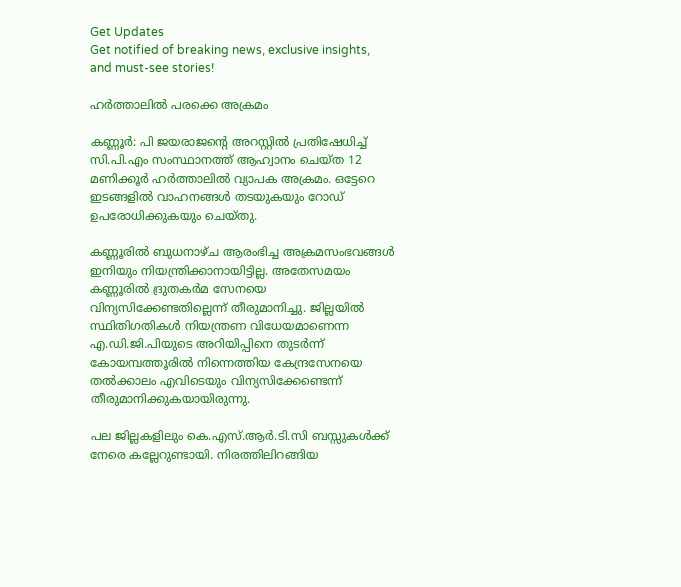Get Updates
Get notified of breaking news, exclusive insights, and must-see stories!

ഹര്‍ത്താലില്‍ പരക്കെ അക്രമം

കണ്ണൂര്‍: പി ജയരാജന്റെ അറസ്റ്റില്‍ പ്രതിഷേധിച്ച് സി.പി.എം സംസ്ഥാനത്ത് ആഹ്വാനം ചെയ്ത 12 മണിക്കൂര്‍ ഹര്‍ത്താലില്‍ വ്യാപക അക്രമം. ഒട്ടേറെ ഇടങ്ങളില്‍ വാഹനങ്ങള്‍ തടയുകയും റോഡ് ഉപരോധിക്കുകയും ചെയ്തു.

കണ്ണൂരില്‍ ബുധനാഴ്ച ആരംഭിച്ച അക്രമസംഭവങ്ങള്‍ ഇനിയും നിയന്ത്രിക്കാനായിട്ടില്ല. അതേസമയം കണ്ണൂരില്‍ ദ്രുതകര്‍മ സേനയെ വിന്യസിക്കേണ്ടതില്ലെന്ന് തീരുമാനിച്ചു. ജില്ലയില്‍ സ്ഥിതിഗതികള്‍ നിയന്ത്രണ വിധേയമാണെന്ന എ.ഡി.ജി.പിയുടെ അറിയിപ്പിനെ തുടര്‍ന്ന് കോയമ്പത്തൂരില്‍ നിന്നെത്തിയ കേന്ദ്രസേനയെ തല്‍ക്കാലം എവിടെയും വിന്യസിക്കേണ്ടെന്ന് തീരുമാനിക്കുകയായിരുന്നു.

പല ജില്ലകളിലും കെ.എസ്.ആര്‍.ടി.സി ബസ്സുകള്‍ക്ക് നേരെ കല്ലേറുണ്ടായി. നിരത്തിലിറങ്ങിയ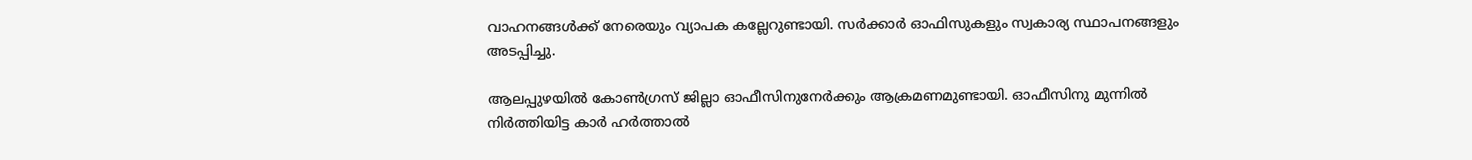വാഹനങ്ങള്‍ക്ക് നേരെയും വ്യാപക കല്ലേറുണ്ടായി. സര്‍ക്കാര്‍ ഓഫിസുകളും സ്വകാര്യ സ്ഥാപനങ്ങളും അടപ്പിച്ചു.

ആലപ്പുഴയില്‍ കോണ്‍ഗ്രസ് ജില്ലാ ഓഫീസിനുനേര്‍ക്കും ആക്രമണമുണ്ടായി. ഓഫീസിനു മുന്നില്‍ നിര്‍ത്തിയിട്ട കാര്‍ ഹര്‍ത്താല്‍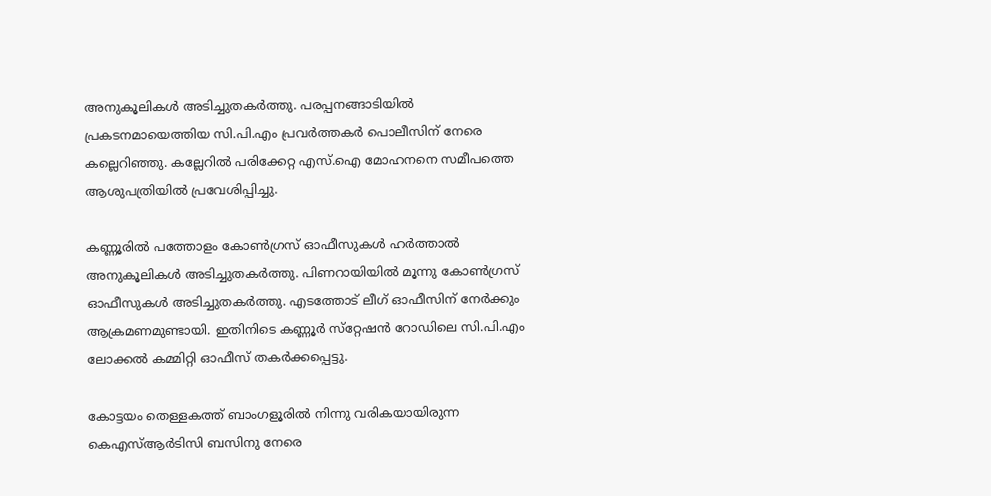അനുകൂലികള്‍ അടിച്ചുതകര്‍ത്തു. പരപ്പനങ്ങാടിയില്‍ പ്രകടനമായെത്തിയ സി.പി.എം പ്രവര്‍ത്തകര്‍ പൊലീസിന് നേരെ കല്ലെറിഞ്ഞു. കല്ലേറില്‍ പരിക്കേറ്റ എസ്.ഐ മോഹനനെ സമീപത്തെ ആശുപത്രിയില്‍ പ്രവേശിപ്പിച്ചു.

കണ്ണൂരില്‍ പത്തോളം കോണ്‍ഗ്രസ് ഓഫീസുകള്‍ ഹര്‍ത്താല്‍ അനുകൂലികള്‍ അടിച്ചുതകര്‍ത്തു. പിണറായിയില്‍ മൂന്നു കോണ്‍ഗ്രസ് ഓഫീസുകള്‍ അടിച്ചുതകര്‍ത്തു. എടത്തോട് ലീഗ് ഓഫീസിന് നേര്‍ക്കും ആക്രമണമുണ്ടായി. ഇതിനിടെ കണ്ണൂര്‍ സ്‌റ്റേഷന്‍ റോഡിലെ സി.പി.എം ലോക്കല്‍ കമ്മിറ്റി ഓഫീസ് തകര്‍ക്കപ്പെട്ടു.

കോട്ടയം തെള്ളകത്ത് ബാംഗളൂരില്‍ നിന്നു വരികയായിരുന്ന കെഎസ്ആര്‍ടിസി ബസിനു നേരെ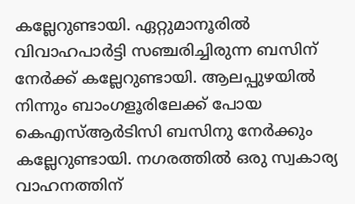കല്ലേറുണ്ടായി. ഏറ്റുമാനൂരില്‍ വിവാഹപാര്‍ട്ടി സഞ്ചരിച്ചിരുന്ന ബസിന് നേര്‍ക്ക് കല്ലേറുണ്ടായി. ആലപ്പുഴയില്‍ നിന്നും ബാംഗളൂരിലേക്ക് പോയ കെഎസ്ആര്‍ടിസി ബസിനു നേര്‍ക്കും കല്ലേറുണ്ടായി. നഗരത്തില്‍ ഒരു സ്വകാര്യ വാഹനത്തിന്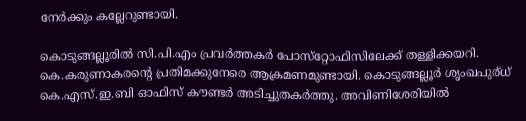നേര്‍ക്കും കല്ലേറുണ്ടായി.

കൊടുങ്ങല്ലൂരില്‍ സി.പി.എം പ്രവര്‍ത്തകര്‍ പോസ്‌റ്റോഫിസിലേക്ക് തള്ളിക്കയറി. കെ.കരുണാകരന്റെ പ്രതിമക്കുനേരെ ആക്രമണമുണ്ടായി. കൊടുങ്ങല്ലൂര്‍ ശൃംഖപുര്ധ് കെ.എസ്.ഇ.ബി ഓഫിസ് കൗണ്ടര്‍ അടിച്ചുതകര്‍ത്തു. അവിണിശേരിയില്‍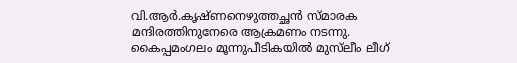വി.ആര്‍.കൃഷ്ണനെഴുത്തച്ഛന്‍ സ്മാരക മന്ദിരത്തിനുനേരെ ആക്രമണം നടന്നു. കൈപ്പമംഗലം മൂന്നുപീടികയില്‍ മുസ്‌ലീം ലീഗ്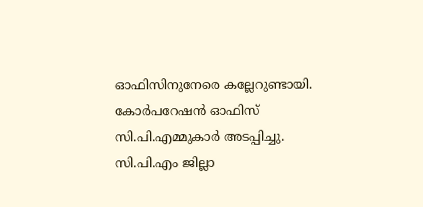ഓഫിസിനുനേരെ കല്ലേറുണ്ടായി. കോര്‍പറേഷന്‍ ഓഫിസ് സി.പി.എമ്മുകാര്‍ അടപ്പിച്ചു. സി.പി.എം ജില്ലാ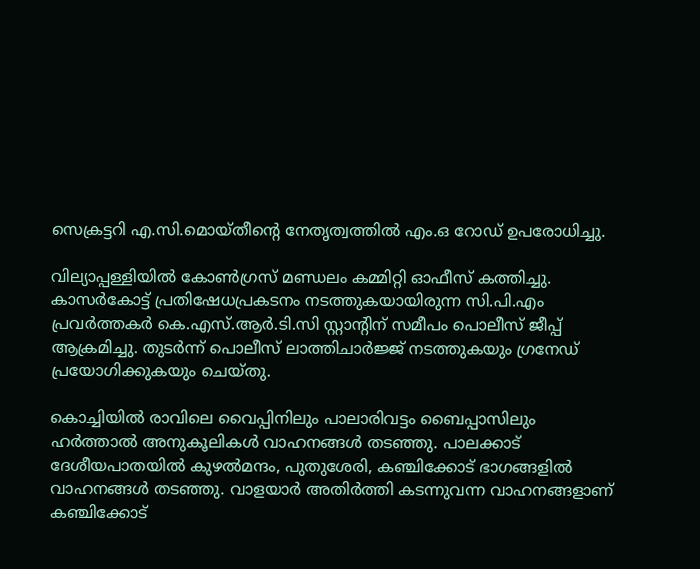സെക്രട്ടറി എ.സി.മൊയ്തീന്റെ നേതൃത്വത്തില്‍ എം.ഒ റോഡ് ഉപരോധിച്ചു.

വില്യാപ്പള്ളിയില്‍ കോണ്‍ഗ്രസ് മണ്ഡലം കമ്മിറ്റി ഓഫീസ് കത്തിച്ചു. കാസര്‍കോട്ട് പ്രതിഷേധപ്രകടനം നടത്തുകയായിരുന്ന സി.പി.എം പ്രവര്‍ത്തകര്‍ കെ.എസ്.ആര്‍.ടി.സി സ്റ്റാന്റിന് സമീപം പൊലീസ് ജീപ്പ് ആക്രമിച്ചു. തുടര്‍ന്ന് പൊലീസ് ലാത്തിചാര്‍ജ്ജ് നടത്തുകയും ഗ്രനേഡ് പ്രയോഗിക്കുകയും ചെയ്തു.

കൊച്ചിയില്‍ രാവിലെ വൈപ്പിനിലും പാലാരിവട്ടം ബൈപ്പാസിലും ഹര്‍ത്താല്‍ അനുകൂലികള്‍ വാഹനങ്ങള്‍ തടഞ്ഞു. പാലക്കാട് ദേശീയപാതയില്‍ കുഴല്‍മന്ദം, പുതുശേരി, കഞ്ചിക്കോട് ഭാഗങ്ങളില്‍ വാഹനങ്ങള്‍ തടഞ്ഞു. വാളയാര്‍ അതിര്‍ത്തി കടന്നുവന്ന വാഹനങ്ങളാണ് കഞ്ചിക്കോട്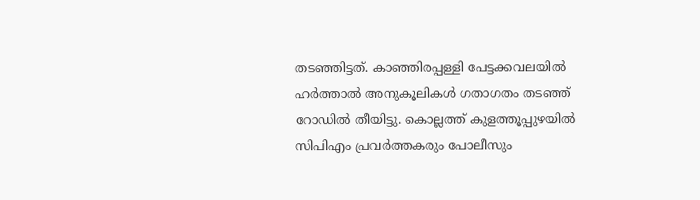തടഞ്ഞിട്ടത്. കാഞ്ഞിരപ്പള്ളി പേട്ടക്കവലയില്‍ ഹര്‍ത്താല്‍ അനുകൂലികള്‍ ഗതാഗതം തടഞ്ഞ് റോഡില്‍ തീയിട്ടു. കൊല്ലത്ത് കുളത്തൂപ്പുഴയില്‍ സിപിഎം പ്രവര്‍ത്തകരും പോലീസും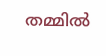തമ്മില്‍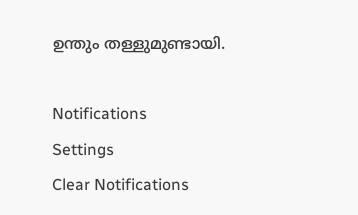ഉന്തും തള്ളുമുണ്ടായി.

Notifications
Settings
Clear Notifications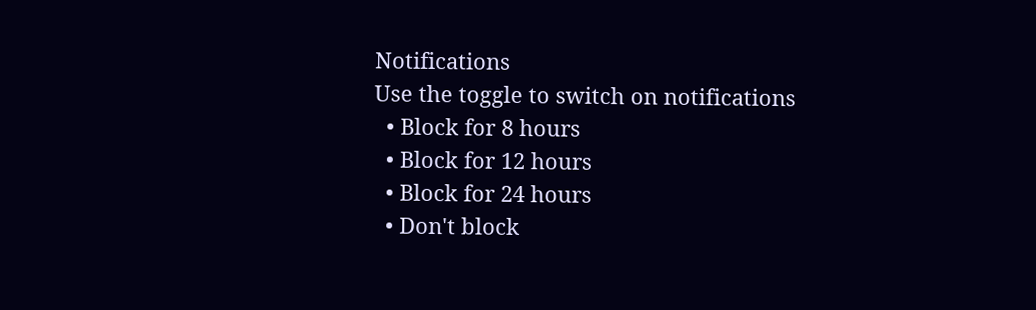Notifications
Use the toggle to switch on notifications
  • Block for 8 hours
  • Block for 12 hours
  • Block for 24 hours
  • Don't block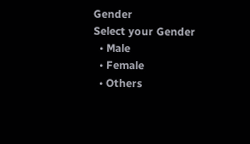Gender
Select your Gender
  • Male
  • Female
  • Others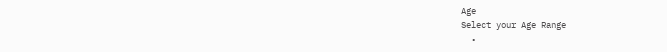Age
Select your Age Range
  •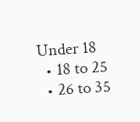Under 18
  • 18 to 25
  • 26 to 35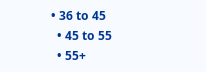• 36 to 45
  • 45 to 55
  • 55+